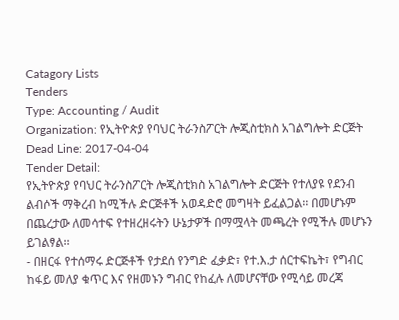Catagory Lists
Tenders
Type: Accounting / Audit
Organization: የኢትዮጵያ የባህር ትራንስፖርት ሎጂስቲክስ አገልግሎት ድርጅት
Dead Line: 2017-04-04
Tender Detail:
የኢትዮጵያ የባህር ትራንስፖርት ሎጂስቲክስ አገልግሎት ድርጅት የተለያዩ የደንብ ልብሶች ማቅረብ ከሚችሉ ድርጅቶች አወዳድሮ መግዛት ይፈልጋል፡፡ በመሆኑም በጨረታው ለመሳተፍ የተዘረዘሩትን ሁኔታዎች በማሟላት መጫረት የሚችሉ መሆኑን ይገልፃል፡፡
- በዘርፋ የተሰማሩ ድርጅቶች የታደሰ የንግድ ፈቃድ፣ የተ.እ.ታ ሰርተፍኬት፣ የግብር ከፋይ መለያ ቁጥር እና የዘመኑን ግብር የከፈሉ ለመሆናቸው የሚሳይ መረጃ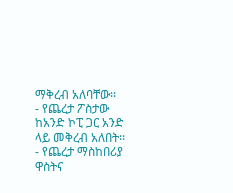ማቅረብ አለባቸው፡፡
- የጨረታ ፖስታው ከአንድ ኮፒ ጋር አንድ ላይ መቅረብ አለበት፡፡
- የጨረታ ማስከበሪያ ዋስትና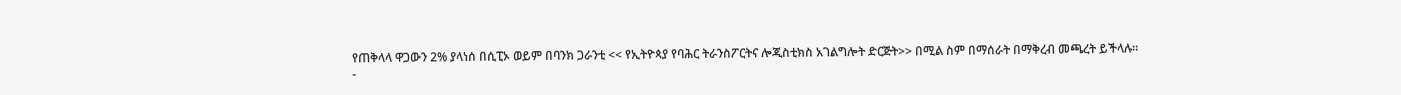የጠቅላላ ዋጋውን 2% ያላነሰ በሲፒኦ ወይም በባንክ ጋራንቲ << የኢትዮጳያ የባሕር ትራንስፖርትና ሎጂስቲክስ አገልግሎት ድርጅት>> በሚል ስም በማሰራት በማቅረብ መጫረት ይችላሉ፡፡
-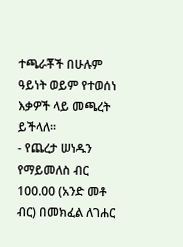ተጫራቾች በሁሉም ዓይነት ወይም የተወሰነ እቃዎች ላይ መጫረት ይችላለ፡፡
- የጨረታ ሠነዱን የማይመለስ ብር 100.00 (አንድ መቶ ብር) በመክፈል ለገሐር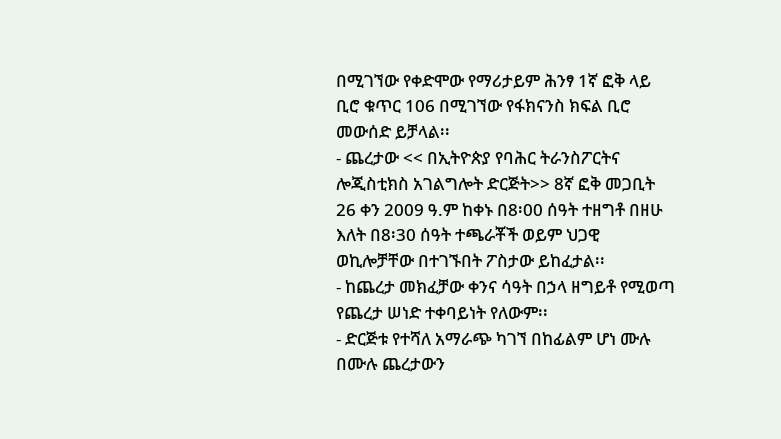በሚገኘው የቀድሞው የማሪታይም ሕንፃ 1ኛ ፎቅ ላይ ቢሮ ቁጥር 106 በሚገኘው የፋክናንስ ክፍል ቢሮ መውሰድ ይቻላል፡፡
- ጨረታው << በኢትዮጵያ የባሕር ትራንስፖርትና ሎጂስቲክስ አገልግሎት ድርጅት>> 8ኛ ፎቅ መጋቢት 26 ቀን 2009 ዓ.ም ከቀኑ በ8፡00 ሰዓት ተዘግቶ በዘሁ እለት በ8፡30 ሰዓት ተጫራቾች ወይም ህጋዊ ወኪሎቻቸው በተገኙበት ፖስታው ይከፈታል፡፡
- ከጨረታ መክፈቻው ቀንና ሳዓት በኃላ ዘግይቶ የሚወጣ የጨረታ ሠነድ ተቀባይነት የለውም፡፡
- ድርጅቱ የተሻለ አማራጭ ካገኘ በከፊልም ሆነ ሙሉ በሙሉ ጨረታውን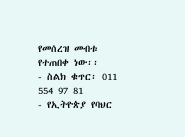የመሰረዝ መብቱ የተጠበቀ ነው፡፡
- ስልክ ቁጥር፡ 011 554 97 81
- የኢትዮጵያ የባህር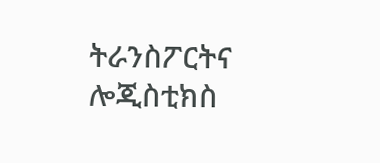ትራንስፖርትና ሎጂስቲክስ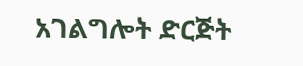አገልግሎት ድርጅት